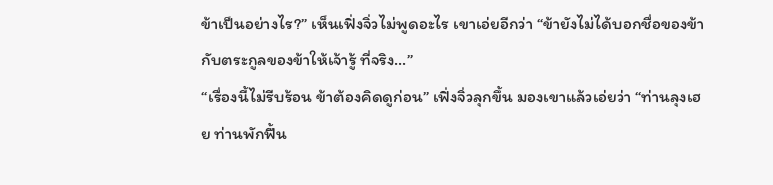ข้าเป็นอย่างไร?” เห็นเฟิ่งจิ่วไม่พูดอะไร เขาเอ่ยอีกว่า “ข้ายังไม่ได้บอกชื่อของข้ากับตระกูลของข้าให้เจ้ารู้ ที่จริง…”
“เรื่องนี้ไม่รีบร้อน ข้าต้องคิดดูก่อน” เฟิ่งจิ่วลุกขึ้น มองเขาแล้วเอ่ยว่า “ท่านลุงเฮย ท่านพักฟื้น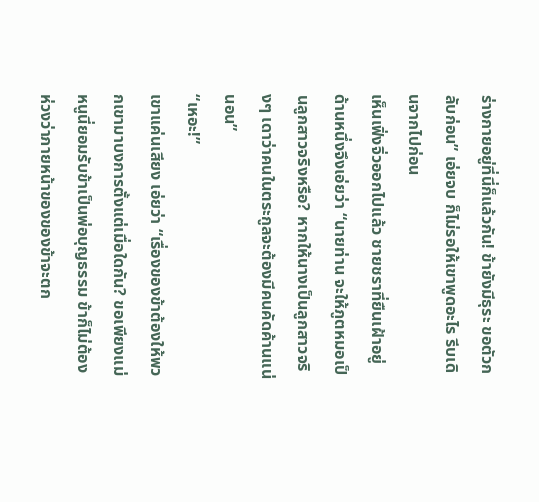ร่างกายอยู่ที่นี่ก็แล้วกัน! ข้ายังมีธุระ ขอตัวกลับก่อน” เอ่ยจบ ก็ไม่รอให้เขาพูดอะไร รีบเดินจากไปก่อน
เห็นเฟิ่งจิ่วออกไปแล้ว ชายชราที่ยืนเฝ้าอยู่ด้านหนึ่งจึงเอ่ยว่า “นายท่าน จะให้ภูตหมอเป็นลูกสาวจริงหรือ? หากให้นางเป็นลูกสาวจริงๆ เดาว่าคนในตระกูลจะต้องมีคนคัดค้านแน่นอน”
“เหอะ!”
เขาแค่นเสียง เอ่ยว่า “เรื่องของข้าต้องให้พวกเขามาบงการตั้งแต่เมื่อใดกัน? ขอเพียงแม่หนูนี่ยอมรับข้าเป็นพ่อบุญธรรม ข้าก็ไม่ต้องห่วงว่าภายหน้าของของข้าจะตก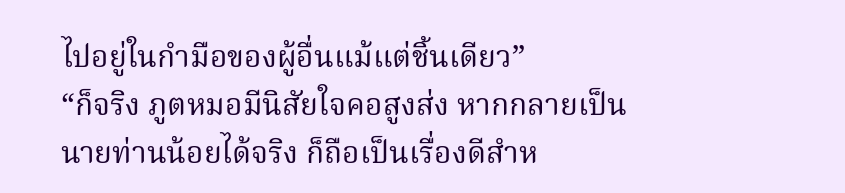ไปอยู่ในกำมือของผู้อื่นแม้แต่ชิ้นเดียว”
“ก็จริง ภูตหมอมีนิสัยใจคอสูงส่ง หากกลายเป็นนายท่านน้อยได้จริง ก็ถือเป็นเรื่องดีสำห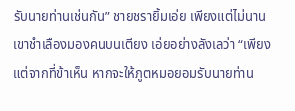รับนายท่านเช่นกัน” ชายชรายิ้มเอ่ย เพียงแต่ไม่นาน เขาชำเลืองมองคนบนเตียง เอ่ยอย่างลังเลว่า “เพียงแต่จากที่ข้าเห็น หากจะให้ภูตหมอยอมรับนายท่าน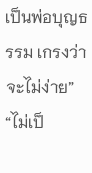เป็นพ่อบุญธรรม เกรงว่าจะไม่ง่าย”
“ไม่เป็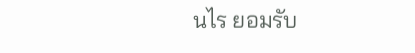นไร ยอมรับ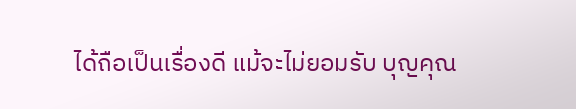ได้ถือเป็นเรื่องดี แม้จะไม่ยอมรับ บุญคุณ